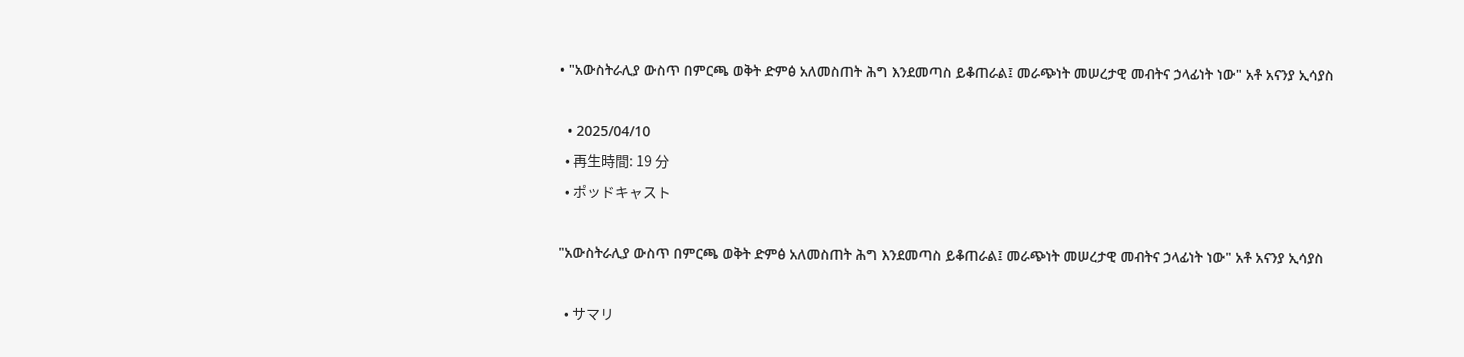• "አውስትራሊያ ውስጥ በምርጫ ወቅት ድምፅ አለመስጠት ሕግ እንደመጣስ ይቆጠራል፤ መራጭነት መሠረታዊ መብትና ኃላፊነት ነው" አቶ አናንያ ኢሳያስ

  • 2025/04/10
  • 再生時間: 19 分
  • ポッドキャスト

"አውስትራሊያ ውስጥ በምርጫ ወቅት ድምፅ አለመስጠት ሕግ እንደመጣስ ይቆጠራል፤ መራጭነት መሠረታዊ መብትና ኃላፊነት ነው" አቶ አናንያ ኢሳያስ

  • サマリ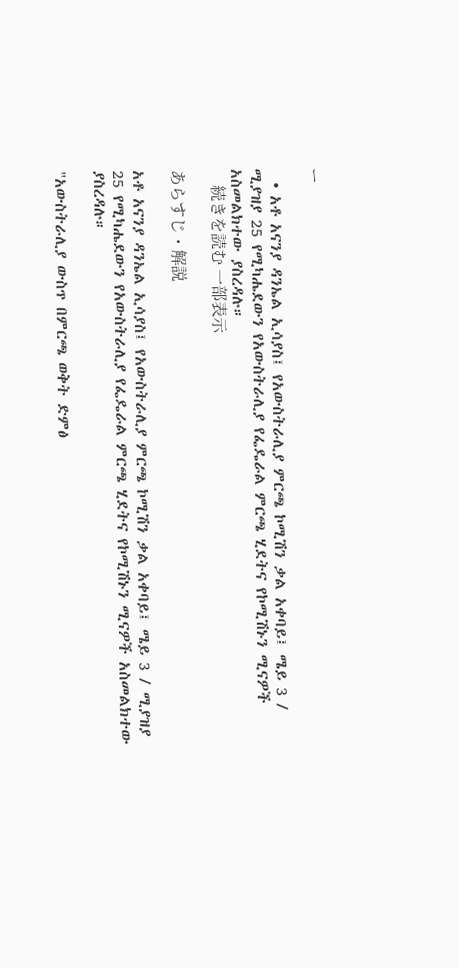ー

  • አቶ አናንያ ዳንኤል ኢሳያስ፤ የአውስትራሊያ ምርጫ ኮሚሽን ቃል አቀባይ፤ ሜይ 3 / ሚያዝያ 25 የሚካሔደውን የአውስትራሊያ የፌዴራል ምርጫ ሂደትና የኮሚሽኑን ሚናዎች አስመልክተው ያስረዳሉ።
    続きを読む 一部表示

あらすじ・解説

አቶ አናንያ ዳንኤል ኢሳያስ፤ የአውስትራሊያ ምርጫ ኮሚሽን ቃል አቀባይ፤ ሜይ 3 / ሚያዝያ 25 የሚካሔደውን የአውስትራሊያ የፌዴራል ምርጫ ሂደትና የኮሚሽኑን ሚናዎች አስመልክተው ያስረዳሉ።

"አውስትራሊያ ውስጥ በምርጫ ወቅት ድምፅ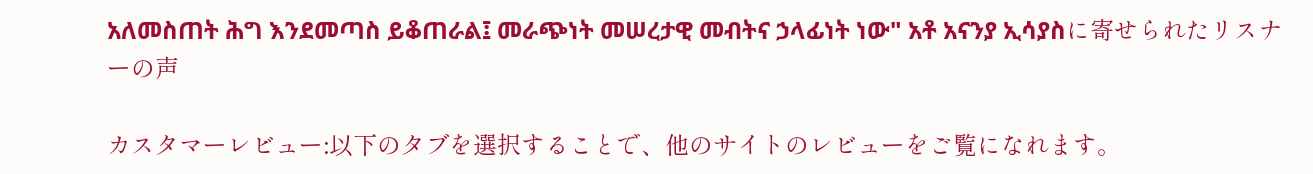አለመስጠት ሕግ እንደመጣስ ይቆጠራል፤ መራጭነት መሠረታዊ መብትና ኃላፊነት ነው" አቶ አናንያ ኢሳያስに寄せられたリスナーの声

カスタマーレビュー:以下のタブを選択することで、他のサイトのレビューをご覧になれます。